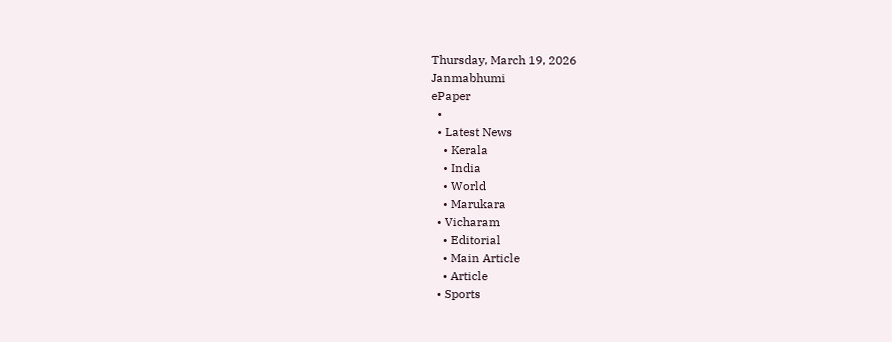Thursday, March 19, 2026
Janmabhumi
ePaper
  •
  • Latest News
    • Kerala
    • India
    • World
    • Marukara
  • Vicharam
    • Editorial
    • Main Article
    • Article
  • Sports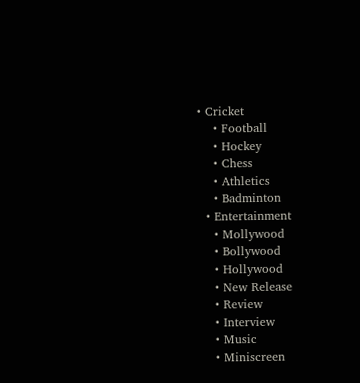• Cricket
    • Football
    • Hockey
    • Chess
    • Athletics
    • Badminton
  • Entertainment
    • Mollywood
    • Bollywood
    • Hollywood
    • New Release
    • Review
    • Interview
    • Music
    • Miniscreen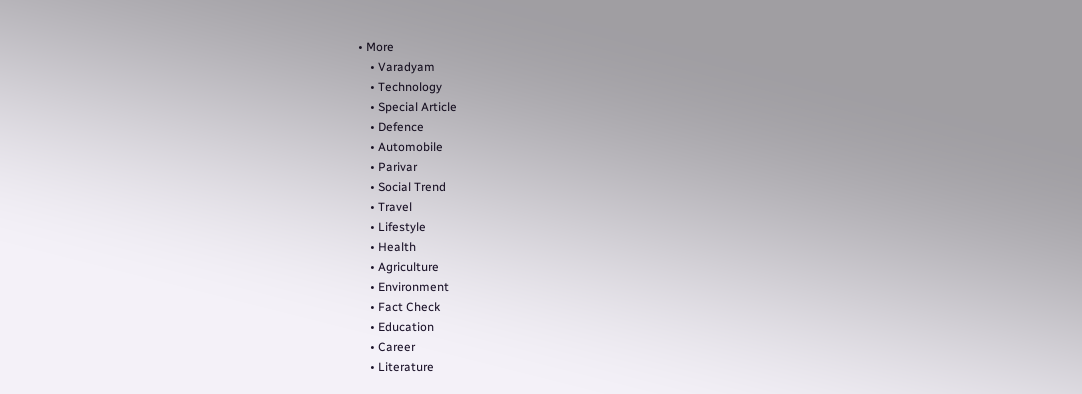• More
    • Varadyam
    • Technology
    • Special Article
    • Defence
    • Automobile
    • Parivar
    • Social Trend
    • Travel
    • Lifestyle
    • Health
    • Agriculture
    • Environment
    • Fact Check
    • Education
    • Career
    • Literature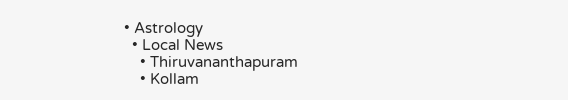• Astrology
  • Local News
    • Thiruvananthapuram
    • Kollam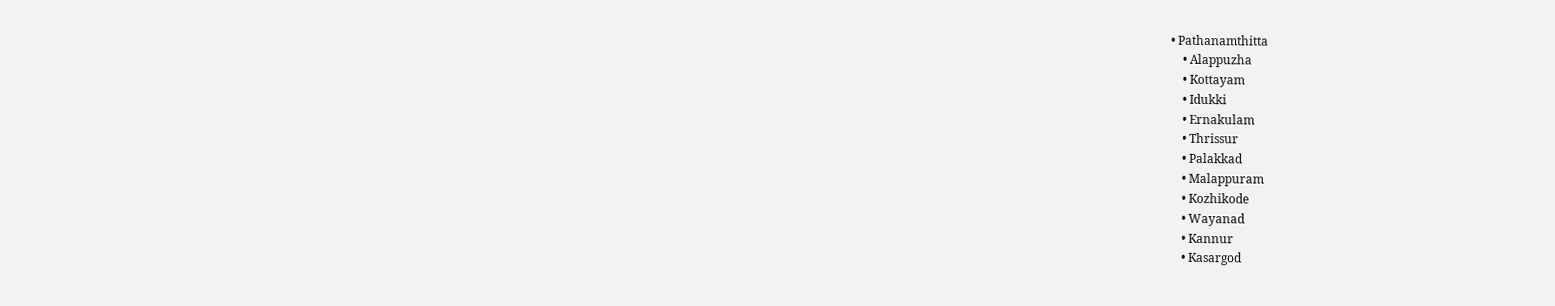• Pathanamthitta
    • Alappuzha
    • Kottayam
    • Idukki
    • Ernakulam
    • Thrissur
    • Palakkad
    • Malappuram
    • Kozhikode
    • Wayanad
    • Kannur
    • Kasargod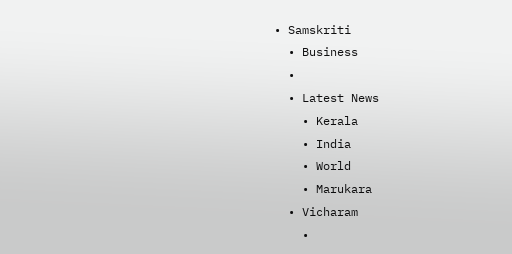• Samskriti
  • Business
  •
  • Latest News
    • Kerala
    • India
    • World
    • Marukara
  • Vicharam
    •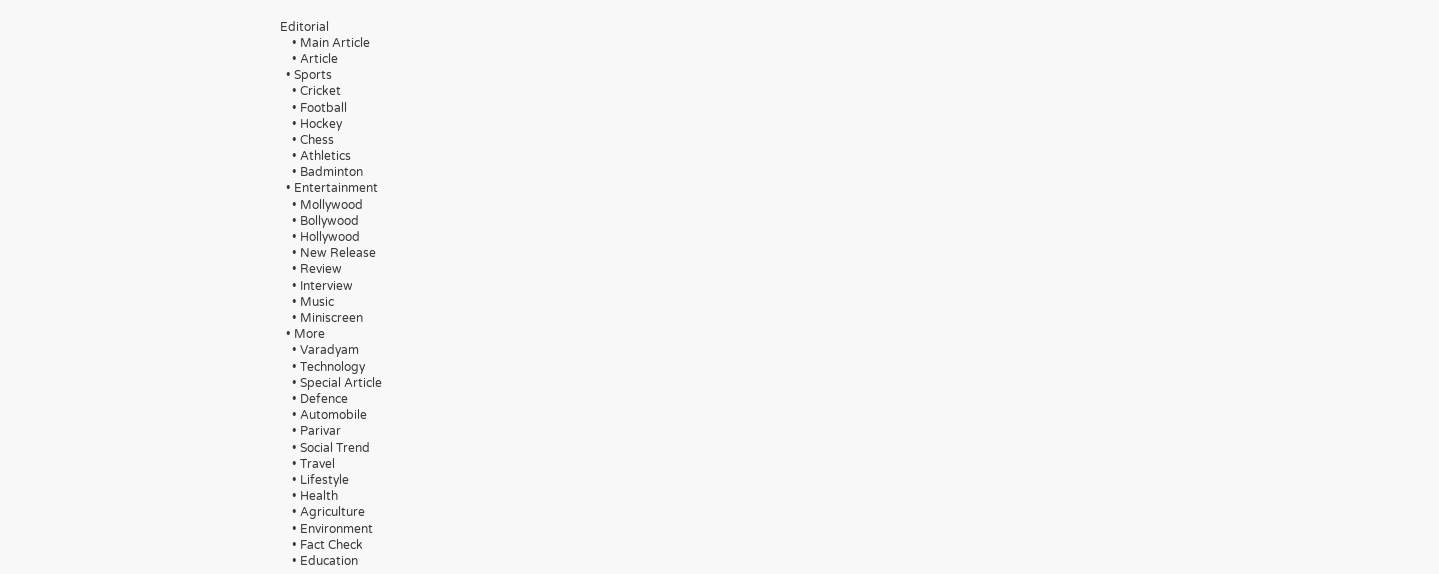Editorial
    • Main Article
    • Article
  • Sports
    • Cricket
    • Football
    • Hockey
    • Chess
    • Athletics
    • Badminton
  • Entertainment
    • Mollywood
    • Bollywood
    • Hollywood
    • New Release
    • Review
    • Interview
    • Music
    • Miniscreen
  • More
    • Varadyam
    • Technology
    • Special Article
    • Defence
    • Automobile
    • Parivar
    • Social Trend
    • Travel
    • Lifestyle
    • Health
    • Agriculture
    • Environment
    • Fact Check
    • Education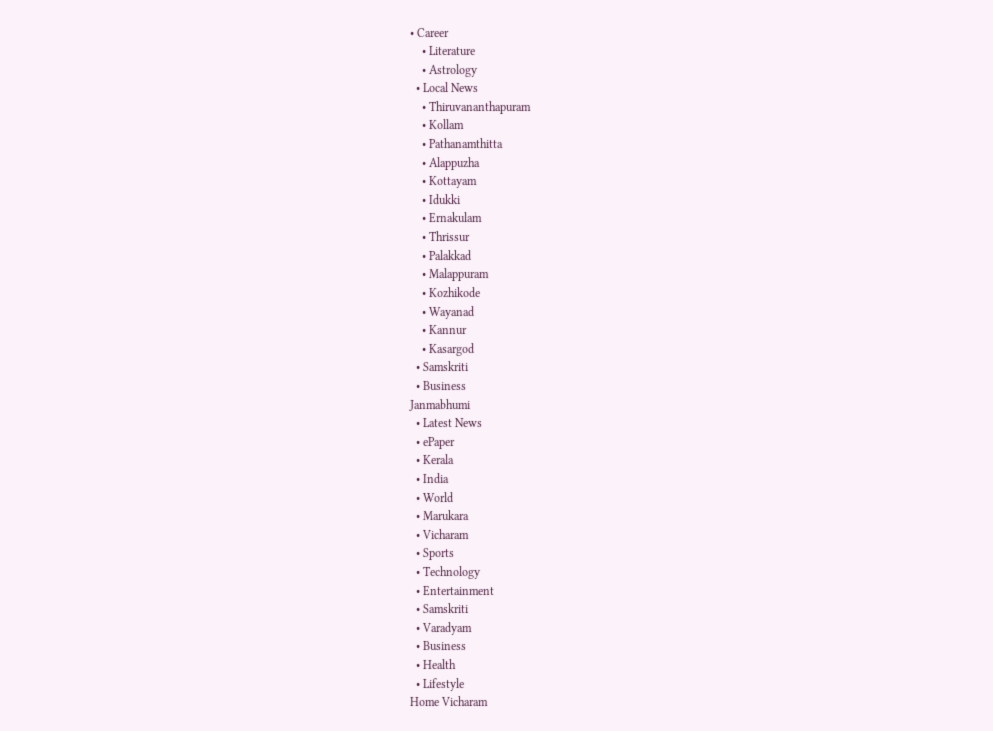• Career
    • Literature
    • Astrology
  • Local News
    • Thiruvananthapuram
    • Kollam
    • Pathanamthitta
    • Alappuzha
    • Kottayam
    • Idukki
    • Ernakulam
    • Thrissur
    • Palakkad
    • Malappuram
    • Kozhikode
    • Wayanad
    • Kannur
    • Kasargod
  • Samskriti
  • Business
Janmabhumi
  • Latest News
  • ePaper
  • Kerala
  • India
  • World
  • Marukara
  • Vicharam
  • Sports
  • Technology
  • Entertainment
  • Samskriti
  • Varadyam
  • Business
  • Health
  • Lifestyle
Home Vicharam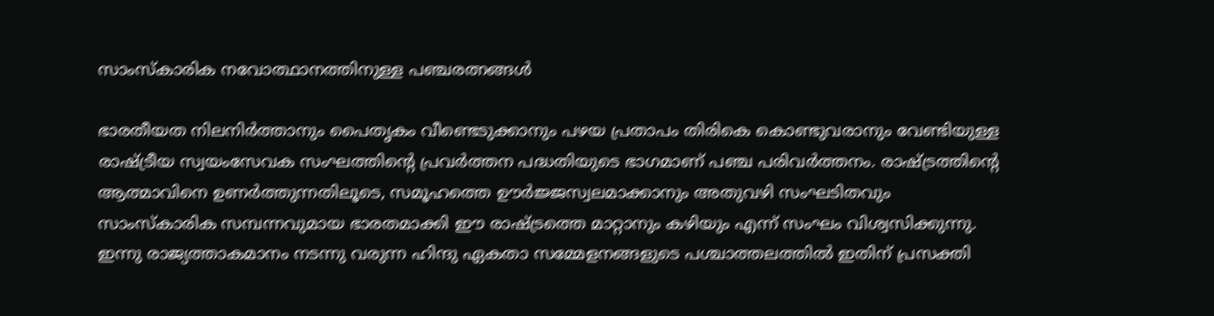സാംസ്‌കാരിക നവോത്ഥാനത്തിനുള്ള പഞ്ചരത്നങ്ങള്‍

ഭാരതീയത നിലനിര്‍ത്താനും പൈതൃകം വീണ്ടെടുക്കാനും പഴയ പ്രതാപം തിരികെ കൊണ്ടുവരാനും വേണ്ടിയുള്ള രാഷ്‌ട്രീയ സ്വയംസേവക സംഘത്തിന്റെ പ്രവര്‍ത്തന പദ്ധതിയുടെ ഭാഗമാണ് പഞ്ച പരിവര്‍ത്തനം. രാഷ്‌ട്രത്തിന്റെ ആത്മാവിനെ ഉണര്‍ത്തുന്നതിലൂടെ, സമൂഹത്തെ ഊര്‍ജ്ജസ്വലമാക്കാനും അതുവഴി സംഘടിതവും സാംസ്‌കാരിക സമ്പന്നവുമായ ഭാരതമാക്കി ഈ രാഷ്‌ട്രത്തെ മാറ്റാനും കഴിയും എന്ന് സംഘം വിശ്വസിക്കുന്നു. ഇന്നു രാജ്യത്താകമാനം നടന്നു വരുന്ന ഹിന്ദു ഏകതാ സമ്മേളനങ്ങളുടെ പശ്ചാത്തലത്തില്‍ ഇതിന് പ്രസക്തി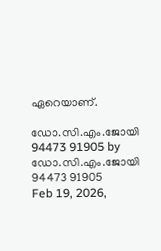ഏറെയാണ്.

ഡോ.സി.എം.ജോയി 94473 91905 by ഡോ.സി.എം.ജോയി 94473 91905
Feb 19, 2026,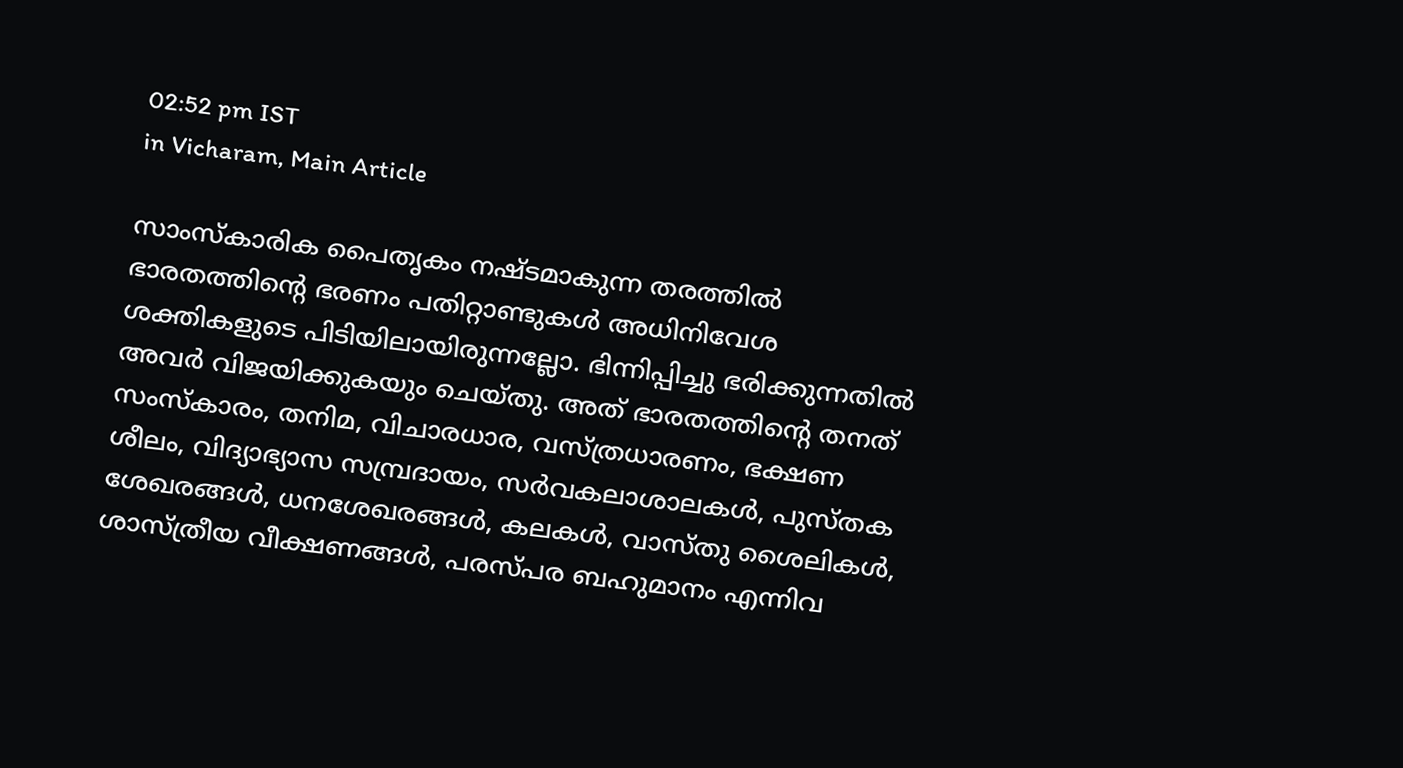02:52 pm IST
in Vicharam, Main Article

സാംസ്‌കാരിക പൈതൃകം നഷ്ടമാകുന്ന തരത്തില്‍ ഭാരതത്തിന്റെ ഭരണം പതിറ്റാണ്ടുകള്‍ അധിനിവേശ ശക്തികളുടെ പിടിയിലായിരുന്നല്ലോ. ഭിന്നിപ്പിച്ചു ഭരിക്കുന്നതില്‍ അവര്‍ വിജയിക്കുകയും ചെയ്തു. അത് ഭാരതത്തിന്റെ തനത് സംസ്‌കാരം, തനിമ, വിചാരധാര, വസ്ത്രധാരണം, ഭക്ഷണ ശീലം, വിദ്യാഭ്യാസ സമ്പ്രദായം, സര്‍വകലാശാലകള്‍, പുസ്തക ശേഖരങ്ങള്‍, ധനശേഖരങ്ങള്‍, കലകള്‍, വാസ്തു ശൈലികള്‍, ശാസ്ത്രീയ വീക്ഷണങ്ങള്‍, പരസ്പര ബഹുമാനം എന്നിവ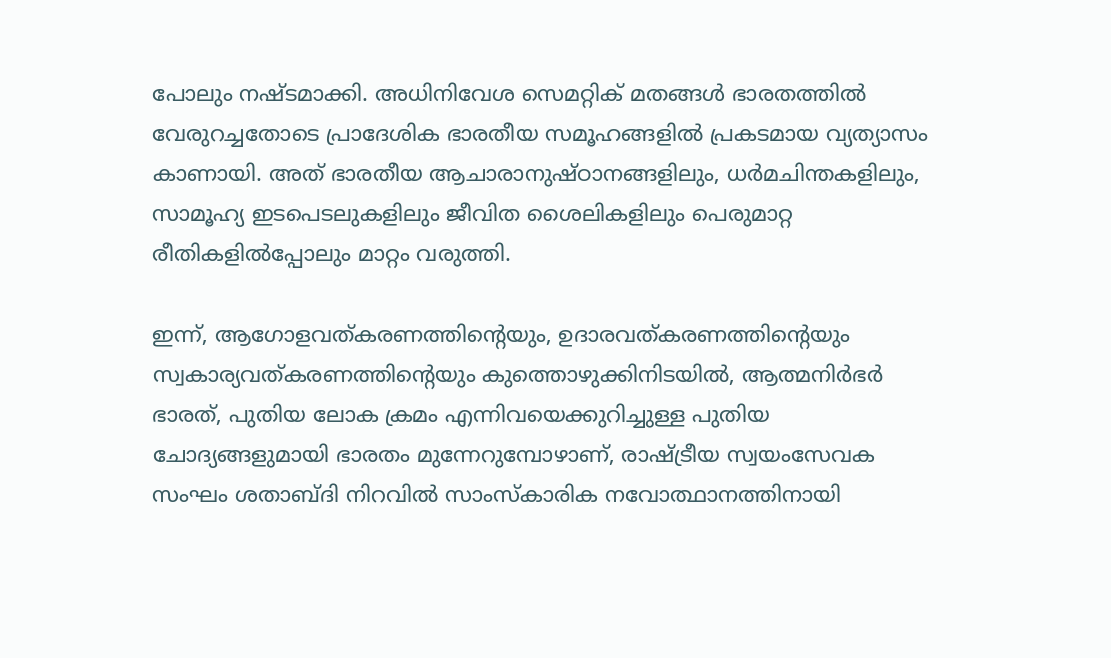പോലും നഷ്ടമാക്കി. അധിനിവേശ സെമറ്റിക് മതങ്ങള്‍ ഭാരതത്തില്‍ വേരുറച്ചതോടെ പ്രാദേശിക ഭാരതീയ സമൂഹങ്ങളില്‍ പ്രകടമായ വ്യത്യാസം കാണായി. അത് ഭാരതീയ ആചാരാനുഷ്ഠാനങ്ങളിലും, ധര്‍മചിന്തകളിലും, സാമൂഹ്യ ഇടപെടലുകളിലും ജീവിത ശൈലികളിലും പെരുമാറ്റ രീതികളില്‍പ്പോലും മാറ്റം വരുത്തി.

ഇന്ന്, ആഗോളവത്കരണത്തിന്റെയും, ഉദാരവത്കരണത്തിന്റെയും സ്വകാര്യവത്കരണത്തിന്റെയും കുത്തൊഴുക്കിനിടയില്‍, ആത്മനിര്‍ഭര്‍ ഭാരത്, പുതിയ ലോക ക്രമം എന്നിവയെക്കുറിച്ചുള്ള പുതിയ ചോദ്യങ്ങളുമായി ഭാരതം മുന്നേറുമ്പോഴാണ്, രാഷ്‌ട്രീയ സ്വയംസേവക സംഘം ശതാബ്ദി നിറവില്‍ സാംസ്‌കാരിക നവോത്ഥാനത്തിനായി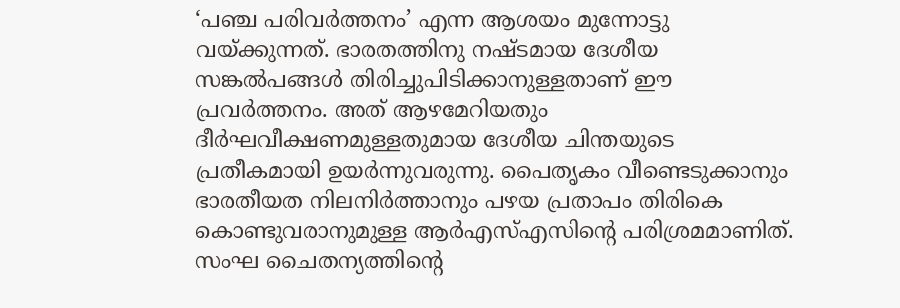‘പഞ്ച പരിവര്‍ത്തനം’ എന്ന ആശയം മുന്നോട്ടു വയ്‌ക്കുന്നത്. ഭാരതത്തിനു നഷ്ടമായ ദേശീയ സങ്കല്‍പങ്ങള്‍ തിരിച്ചുപിടിക്കാനുള്ളതാണ് ഈ പ്രവര്‍ത്തനം. അത് ആഴമേറിയതും ദീര്‍ഘവീക്ഷണമുള്ളതുമായ ദേശീയ ചിന്തയുടെ പ്രതീകമായി ഉയര്‍ന്നുവരുന്നു. പൈതൃകം വീണ്ടെടുക്കാനും ഭാരതീയത നിലനിര്‍ത്താനും പഴയ പ്രതാപം തിരികെ കൊണ്ടുവരാനുമുള്ള ആര്‍എസ്എസിന്റെ പരിശ്രമമാണിത്. സംഘ ചൈതന്യത്തിന്റെ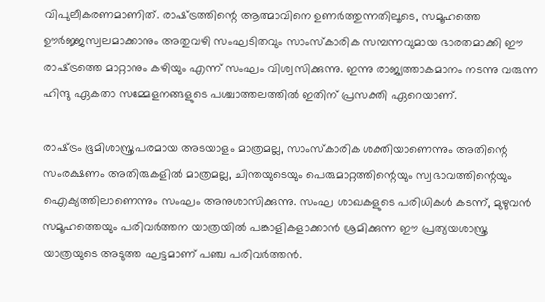വിപുലീകരണമാണിത്. രാഷ്‌ട്രത്തിന്റെ ആത്മാവിനെ ഉണര്‍ത്തുന്നതിലൂടെ, സമൂഹത്തെ ഊര്‍ജ്ജസ്വലമാക്കാനും അതുവഴി സംഘടിതവും സാംസ്‌കാരിക സമ്പന്നവുമായ ഭാരതമാക്കി ഈ രാഷ്‌ട്രത്തെ മാറ്റാനും കഴിയും എന്ന് സംഘം വിശ്വസിക്കുന്നു. ഇന്നു രാജ്യത്താകമാനം നടന്നു വരുന്ന ഹിന്ദു ഏകതാ സമ്മേളനങ്ങളുടെ പശ്ചാത്തലത്തില്‍ ഇതിന് പ്രസക്തി ഏറെയാണ്.

രാഷ്‌ട്രം ഭൂമിശാസ്ത്രപരമായ അടയാളം മാത്രമല്ല, സാംസ്‌കാരിക ശക്തിയാണെന്നും അതിന്റെ സംരക്ഷണം അതിരുകളില്‍ മാത്രമല്ല, ചിന്തയുടെയും പെരുമാറ്റത്തിന്റെയും സ്വഭാവത്തിന്റെയും ഐക്യത്തിലാണെന്നും സംഘം അനുശാസിക്കുന്നു. സംഘ ശാഖകളുടെ പരിധികള്‍ കടന്ന്, മുഴുവന്‍ സമൂഹത്തെയും പരിവര്‍ത്തന യാത്രയില്‍ പങ്കാളികളാക്കാന്‍ ശ്രമിക്കുന്ന ഈ പ്രത്യയശാസ്ത്ര യാത്രയുടെ അടുത്ത ഘട്ടമാണ് പഞ്ച പരിവര്‍ത്തന്‍.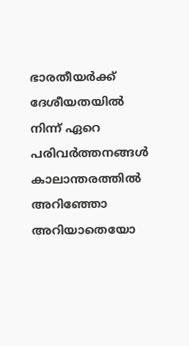ഭാരതീയര്‍ക്ക് ദേശീയതയില്‍ നിന്ന് ഏറെ പരിവര്‍ത്തനങ്ങള്‍ കാലാന്തരത്തില്‍ അറിഞ്ഞോ അറിയാതെയോ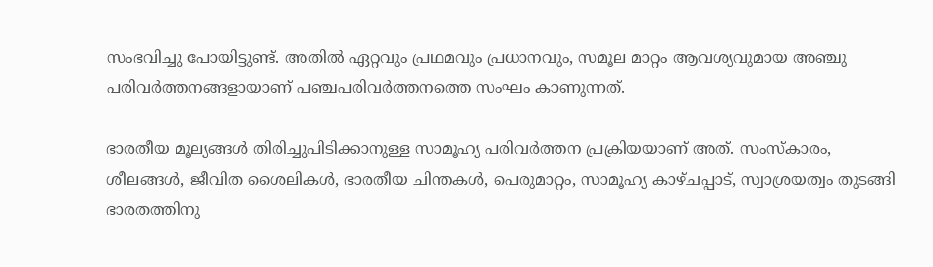സംഭവിച്ചു പോയിട്ടുണ്ട്. അതില്‍ ഏറ്റവും പ്രഥമവും പ്രധാനവും, സമൂല മാറ്റം ആവശ്യവുമായ അഞ്ചു പരിവര്‍ത്തനങ്ങളായാണ് പഞ്ചപരിവര്‍ത്തനത്തെ സംഘം കാണുന്നത്.

ഭാരതീയ മൂല്യങ്ങള്‍ തിരിച്ചുപിടിക്കാനുള്ള സാമൂഹ്യ പരിവര്‍ത്തന പ്രക്രിയയാണ് അത്. സംസ്‌കാരം, ശീലങ്ങള്‍, ജീവിത ശൈലികള്‍, ഭാരതീയ ചിന്തകള്‍, പെരുമാറ്റം, സാമൂഹ്യ കാഴ്ചപ്പാട്, സ്വാശ്രയത്വം തുടങ്ങി ഭാരതത്തിനു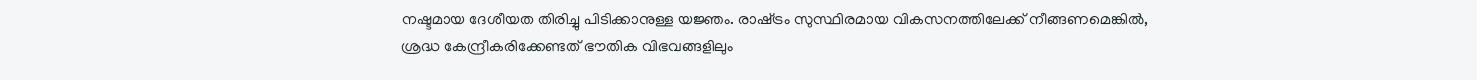നഷ്ടമായ ദേശീയത തിരിച്ചു പിടിക്കാനുള്ള യജ്ഞം. രാഷ്‌ട്രം സുസ്ഥിരമായ വികസനത്തിലേക്ക് നീങ്ങണമെങ്കില്‍, ശ്രദ്ധ കേന്ദ്രീകരിക്കേണ്ടത് ഭൗതിക വിഭവങ്ങളിലും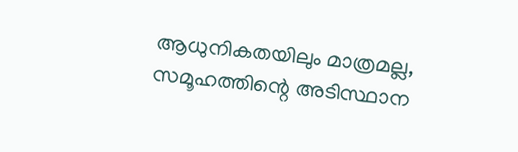ആധുനികതയിലും മാത്രമല്ല, സമൂഹത്തിന്റെ അടിസ്ഥാന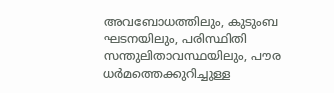അവബോധത്തിലും, കുടുംബ ഘടനയിലും, പരിസ്ഥിതി സന്തുലിതാവസ്ഥയിലും, പൗര ധര്‍മത്തെക്കുറിച്ചുള്ള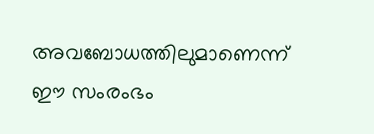അവബോധത്തിലുമാണെന്ന് ഈ സംരംഭം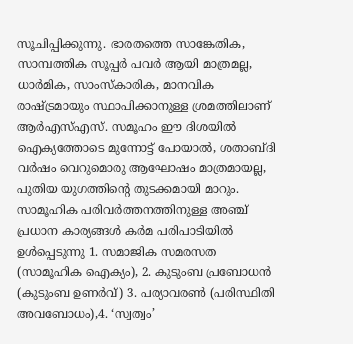സൂചിപ്പിക്കുന്നു. ഭാരതത്തെ സാങ്കേതിക, സാമ്പത്തിക സൂപ്പര്‍ പവര്‍ ആയി മാത്രമല്ല, ധാര്‍മിക, സാംസ്‌കാരിക, മാനവിക രാഷ്‌ട്രമായും സ്ഥാപിക്കാനുള്ള ശ്രമത്തിലാണ് ആര്‍എസ്എസ്. സമൂഹം ഈ ദിശയില്‍ ഐക്യത്തോടെ മുന്നോട്ട് പോയാല്‍, ശതാബ്ദി വര്‍ഷം വെറുമൊരു ആഘോഷം മാത്രമായല്ല, പുതിയ യുഗത്തിന്റെ തുടക്കമായി മാറും. സാമൂഹിക പരിവര്‍ത്തനത്തിനുള്ള അഞ്ച് പ്രധാന കാര്യങ്ങള്‍ കര്‍മ പരിപാടിയില്‍ ഉള്‍പ്പെടുന്നു 1. സമാജിക സമരസത (സാമൂഹിക ഐക്യം), 2. കുടുംബ പ്രബോധന്‍ (കുടുംബ ഉണര്‍വ്) 3. പര്യാവരണ്‍ (പരിസ്ഥിതി അവബോധം),4. ‘സ്വത്വം’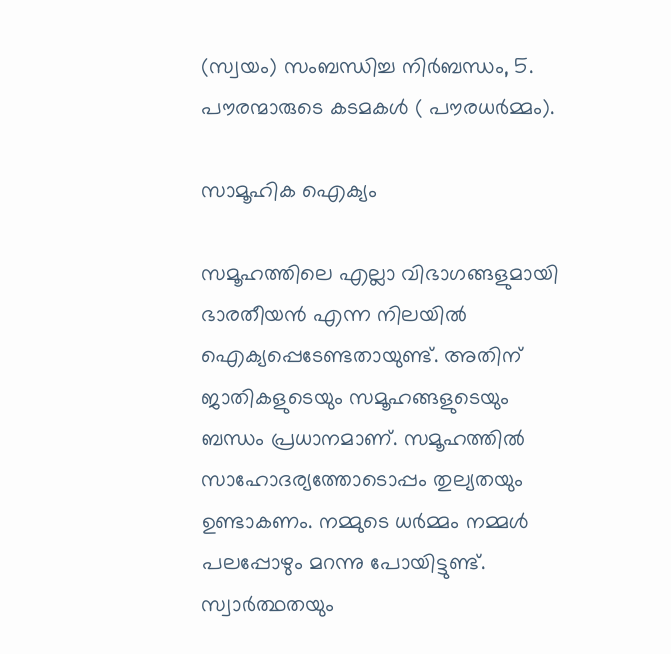(സ്വയം) സംബന്ധിച്ച നിര്‍ബന്ധം, 5. പൗരന്മാരുടെ കടമകള്‍ ( പൗരധര്‍മ്മം).

സാമൂഹിക ഐക്യം

സമൂഹത്തിലെ എല്ലാ വിഭാഗങ്ങളുമായി ഭാരതീയന്‍ എന്ന നിലയില്‍ ഐക്യപ്പെടേണ്ടതായുണ്ട്. അതിന് ജാതികളുടെയും സമൂഹങ്ങളുടെയും ബന്ധം പ്രധാനമാണ്. സമൂഹത്തില്‍ സാഹോദര്യത്തോടൊപ്പം തുല്യതയും ഉണ്ടാകണം. നമ്മുടെ ധര്‍മ്മം നമ്മള്‍ പലപ്പോഴും മറന്നു പോയിട്ടുണ്ട്. സ്വാര്‍ത്ഥതയും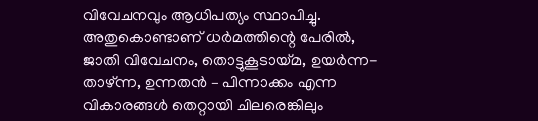വിവേചനവും ആധിപത്യം സ്ഥാപിച്ചു. അതുകൊണ്ടാണ് ധര്‍മത്തിന്റെ പേരില്‍, ജാതി വിവേചനം, തൊട്ടുകൂടായ്‌മ, ഉയര്‍ന്ന-താഴ്ന്ന, ഉന്നതന്‍ – പിന്നാക്കം എന്ന വികാരങ്ങള്‍ തെറ്റായി ചിലരെങ്കിലും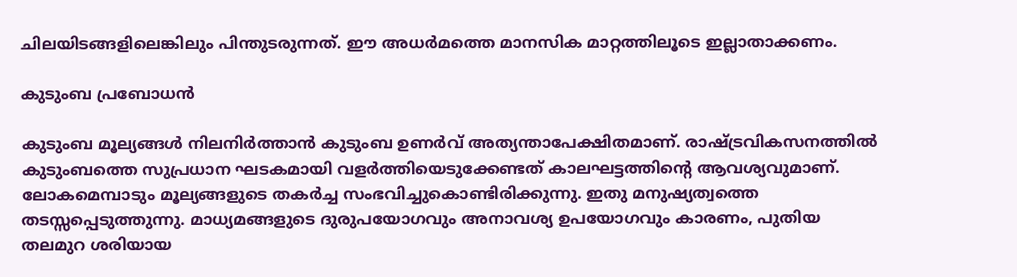ചിലയിടങ്ങളിലെങ്കിലും പിന്തുടരുന്നത്. ഈ അധര്‍മത്തെ മാനസിക മാറ്റത്തിലൂടെ ഇല്ലാതാക്കണം.

കുടുംബ പ്രബോധന്‍

കുടുംബ മൂല്യങ്ങള്‍ നിലനിര്‍ത്താന്‍ കുടുംബ ഉണര്‍വ് അത്യന്താപേക്ഷിതമാണ്. രാഷ്‌ട്രവികസനത്തില്‍ കുടുംബത്തെ സുപ്രധാന ഘടകമായി വളര്‍ത്തിയെടുക്കേണ്ടത് കാലഘട്ടത്തിന്റെ ആവശ്യവുമാണ്. ലോകമെമ്പാടും മൂല്യങ്ങളുടെ തകര്‍ച്ച സംഭവിച്ചുകൊണ്ടിരിക്കുന്നു. ഇതു മനുഷ്യത്വത്തെ തടസ്സപ്പെടുത്തുന്നു. മാധ്യമങ്ങളുടെ ദുരുപയോഗവും അനാവശ്യ ഉപയോഗവും കാരണം, പുതിയ തലമുറ ശരിയായ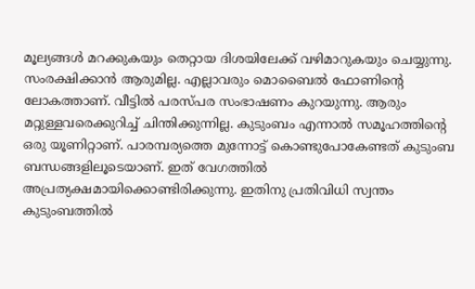മൂല്യങ്ങള്‍ മറക്കുകയും തെറ്റായ ദിശയിലേക്ക് വഴിമാറുകയും ചെയ്യുന്നു. സംരക്ഷിക്കാന്‍ ആരുമില്ല. എല്ലാവരും മൊബൈല്‍ ഫോണിന്റെ ലോകത്താണ്. വീട്ടില്‍ പരസ്പര സംഭാഷണം കുറയുന്നു. ആരും മറ്റുള്ളവരെക്കുറിച്ച് ചിന്തിക്കുന്നില്ല. കുടുംബം എന്നാല്‍ സമൂഹത്തിന്റെ ഒരു യൂണിറ്റാണ്. പാരമ്പര്യത്തെ മുന്നോട്ട് കൊണ്ടുപോകേണ്ടത് കുടുംബ ബന്ധങ്ങളിലൂടെയാണ്. ഇത് വേഗത്തില്‍ അപ്രത്യക്ഷമായിക്കൊണ്ടിരിക്കുന്നു. ഇതിനു പ്രതിവിധി സ്വന്തം കുടുംബത്തില്‍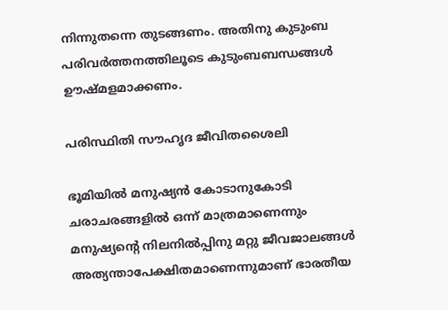നിന്നുതന്നെ തുടങ്ങണം. അതിനു കുടുംബ പരിവര്‍ത്തനത്തിലൂടെ കുടുംബബന്ധങ്ങള്‍ ഊഷ്മളമാക്കണം.

പരിസ്ഥിതി സൗഹൃദ ജീവിതശൈലി

ഭൂമിയില്‍ മനുഷ്യന്‍ കോടാനുകോടി ചരാചരങ്ങളില്‍ ഒന്ന് മാത്രമാണെന്നും മനുഷ്യന്റെ നിലനില്‍പ്പിനു മറ്റു ജീവജാലങ്ങള്‍ അത്യന്താപേക്ഷിതമാണെന്നുമാണ് ഭാരതീയ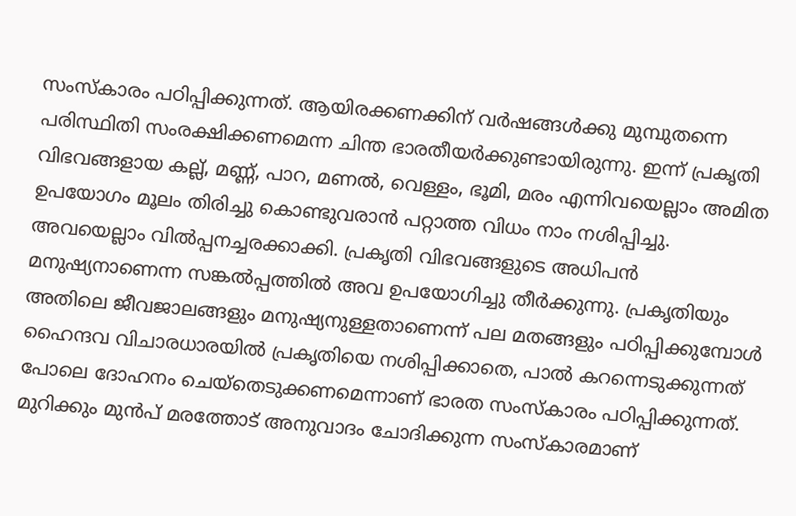സംസ്‌കാരം പഠിപ്പിക്കുന്നത്. ആയിരക്കണക്കിന് വര്‍ഷങ്ങള്‍ക്കു മുമ്പുതന്നെ പരിസ്ഥിതി സംരക്ഷിക്കണമെന്ന ചിന്ത ഭാരതീയര്‍ക്കുണ്ടായിരുന്നു. ഇന്ന് പ്രകൃതി വിഭവങ്ങളായ കല്ല്, മണ്ണ്, പാറ, മണല്‍, വെള്ളം, ഭൂമി, മരം എന്നിവയെല്ലാം അമിത ഉപയോഗം മൂലം തിരിച്ചു കൊണ്ടുവരാന്‍ പറ്റാത്ത വിധം നാം നശിപ്പിച്ചു. അവയെല്ലാം വില്‍പ്പനച്ചരക്കാക്കി. പ്രകൃതി വിഭവങ്ങളുടെ അധിപന്‍ മനുഷ്യനാണെന്ന സങ്കല്‍പ്പത്തില്‍ അവ ഉപയോഗിച്ചു തീര്‍ക്കുന്നു. പ്രകൃതിയും അതിലെ ജീവജാലങ്ങളും മനുഷ്യനുള്ളതാണെന്ന് പല മതങ്ങളും പഠിപ്പിക്കുമ്പോള്‍ ഹൈന്ദവ വിചാരധാരയില്‍ പ്രകൃതിയെ നശിപ്പിക്കാതെ, പാല്‍ കറന്നെടുക്കുന്നത് പോലെ ദോഹനം ചെയ്തെടുക്കണമെന്നാണ് ഭാരത സംസ്‌കാരം പഠിപ്പിക്കുന്നത്. മുറിക്കും മുന്‍പ് മരത്തോട് അനുവാദം ചോദിക്കുന്ന സംസ്‌കാരമാണ്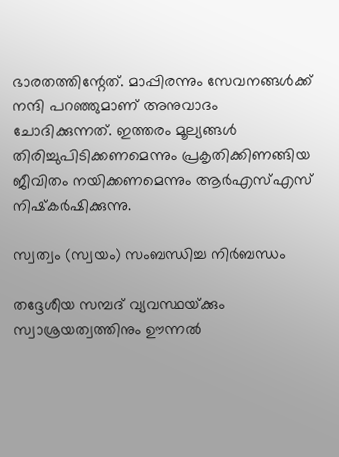ഭാരതത്തിന്റേത്. മാപ്പിരന്നും സേവനങ്ങള്‍ക്ക് നന്ദി പറഞ്ഞുമാണ് അനുവാദം ചോദിക്കുന്നത്. ഇത്തരം മൂല്യങ്ങള്‍ തിരിച്ചുപിടിക്കണമെന്നും പ്രകൃതിക്കിണങ്ങിയ ജീവിതം നയിക്കണമെന്നും ആര്‍എസ്എസ് നിഷ്‌കര്‍ഷിക്കുന്നു.

സ്വത്വം (സ്വയം) സംബന്ധിച്ച നിര്‍ബന്ധം

തദ്ദേശീയ സമ്പദ് വ്യവസ്ഥയ്‌ക്കും സ്വാശ്രയത്വത്തിനും ഊന്നല്‍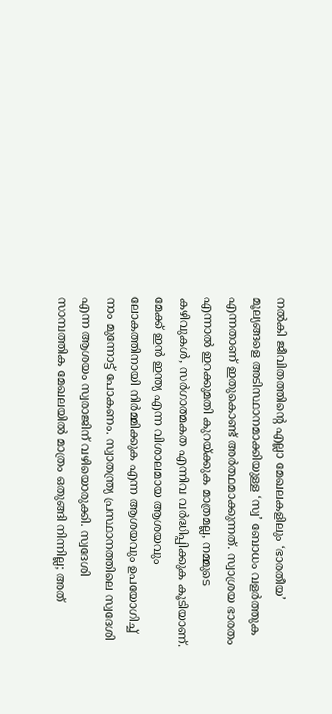നല്‍കി ജീവിതത്തിന്റെ എല്ലാ മേഖലകളിലും ‘ഭാരതീയ’ മൂല്യങ്ങളെ അടിസ്ഥാനമാക്കിയുള്ള ‘സ്വ’ ബോധം വളര്‍ത്തുക എന്നതാണ് ഇതുകൊണ്ട് അര്‍ത്ഥമാക്കുന്നത്. സ്വാശ്രയ ഭാരതം എന്നാല്‍ ഇറക്കുമതി കുറയ്‌ക്കുക മാത്രമല്ല, നമ്മുടെ കഴിവുകള്‍, സര്‍ഗാത്മകത എന്നിവ വര്‍ദ്ധിപ്പിക്കുക കൂടിയാണ്. മേക്ക് ഇന്‍ ഇന്ത്യ എന്ന വിശാലമായ ആശയവും ലോകത്തിനായി നിര്‍മ്മിക്കുക എന്ന ആശയവും ഉപയോഗിച്ച് നാം മുന്നോട്ട് പോകണം. സ്വാതന്ത്ര്യ പ്രസ്ഥാനത്തിലെ സ്വദേശി എന്ന ആശയം സ്വരാജിന് വഴിയൊരുക്കി. സ്വദേശി സാമ്പത്തിക മേഖലയില്‍ മാത്രം ഒതുങ്ങി നിന്നില്ല; അത്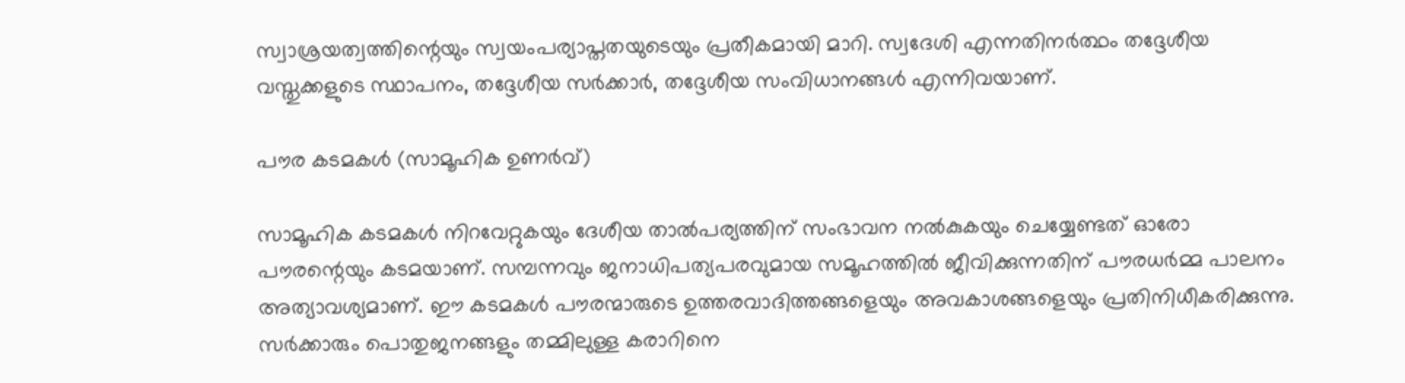സ്വാശ്രയത്വത്തിന്റെയും സ്വയംപര്യാപ്തതയുടെയും പ്രതീകമായി മാറി. സ്വദേശി എന്നതിനര്‍ത്ഥം തദ്ദേശീയ വസ്തുക്കളുടെ സ്ഥാപനം, തദ്ദേശീയ സര്‍ക്കാര്‍, തദ്ദേശീയ സംവിധാനങ്ങള്‍ എന്നിവയാണ്.

പൗര കടമകള്‍ (സാമൂഹിക ഉണര്‍വ്)

സാമൂഹിക കടമകള്‍ നിറവേറ്റുകയും ദേശീയ താല്‍പര്യത്തിന് സംഭാവന നല്‍കുകയും ചെയ്യേണ്ടത് ഓരോ പൗരന്റെയും കടമയാണ്. സമ്പന്നവും ജനാധിപത്യപരവുമായ സമൂഹത്തില്‍ ജീവിക്കുന്നതിന് പൗരധര്‍മ്മ പാലനം അത്യാവശ്യമാണ്. ഈ കടമകള്‍ പൗരന്മാരുടെ ഉത്തരവാദിത്തങ്ങളെയും അവകാശങ്ങളെയും പ്രതിനിധീകരിക്കുന്നു. സര്‍ക്കാരും പൊതുജനങ്ങളും തമ്മിലുള്ള കരാറിനെ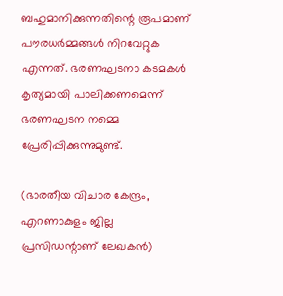ബഹുമാനിക്കുന്നതിന്റെ രൂപമാണ് പൗരധര്‍മ്മങ്ങള്‍ നിറവേറ്റുക എന്നത്. ഭരണഘടനാ കടമകള്‍ കൃത്യമായി പാലിക്കണമെന്ന് ഭരണഘടന നമ്മെ പ്രേരിപ്പിക്കുന്നുമുണ്ട്.

(ഭാരതീയ വിചാര കേന്ദ്രം, എറണാകുളം ജില്ല പ്രസിഡന്റാണ് ലേഖകന്‍)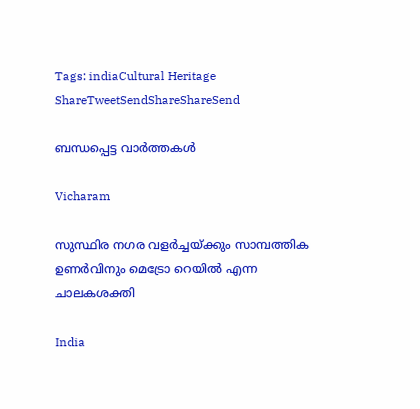Tags: indiaCultural Heritage
ShareTweetSendShareShareSend

ബന്ധപ്പെട്ട വാര്‍ത്തകള്‍

Vicharam

സുസ്ഥിര നഗര വളര്‍ച്ചയ്‌ക്കും സാമ്പത്തിക ഉണര്‍വിനും മെട്രോ റെയില്‍ എന്ന ചാലകശക്തി

India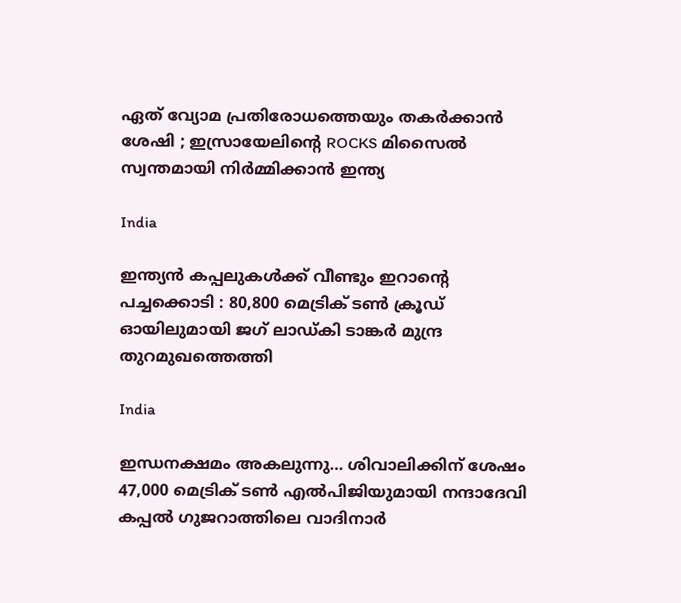ഏത് വ്യോമ പ്രതിരോധത്തെയും തകർക്കാൻ ശേഷി ; ഇസ്രായേലിന്റെ ROCKS മിസൈൽ സ്വന്തമായി നിർമ്മിക്കാൻ ഇന്ത്യ

India

ഇന്ത്യൻ കപ്പലുകൾക്ക് വീണ്ടും ഇറാന്റെ പച്ചക്കൊടി : 80,800 മെട്രിക് ടൺ ക്രൂഡ് ഓയിലുമായി ജഗ് ലാഡ്കി ടാങ്കർ മുന്ദ്ര തുറമുഖത്തെത്തി

India

ഇന്ധനക്ഷമം അകലുന്നു… ശിവാലിക്കിന് ശേഷം 47,000 മെട്രിക് ടൺ എൽപിജിയുമായി നന്ദാദേവി കപ്പൽ ഗുജറാത്തിലെ വാദിനാർ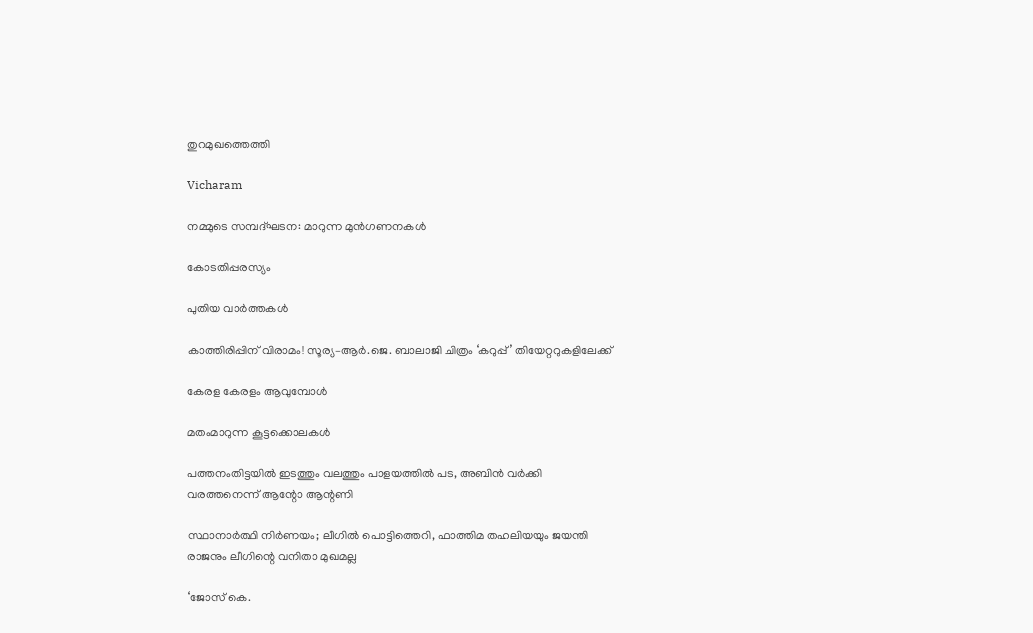തുറമുഖത്തെത്തി

Vicharam

നമ്മുടെ സമ്പദ്ഘടന: മാറുന്ന മുന്‍ഗണനകള്‍

കോടതിപ്പരസ്യം

പുതിയ വാര്‍ത്തകള്‍

കാത്തിരിപ്പിന് വിരാമം! സൂര്യ–ആർ.ജെ. ബാലാജി ചിത്രം ‘കറുപ്പ്’ തിയേറ്ററുകളിലേക്ക്

കേരള കേരളം ആവുമ്പോൾ

മതംമാറുന്ന കൂട്ടക്കൊലകള്‍

പത്തനംതിട്ടയിൽ ഇടത്തും വലത്തും പാളയത്തിൽ പട, അബിന്‍ വര്‍ക്കി വരത്തനെന്ന് ആന്റോ ആന്റണി

സ്ഥാനാർത്ഥി നിർണയം; ലീഗിൽ പൊട്ടിത്തെറി, ഫാത്തിമ തഹലിയയും ജയന്തി രാജനും ലീഗിന്റെ വനിതാ മുഖമല്ല

‘ജോസ് കെ.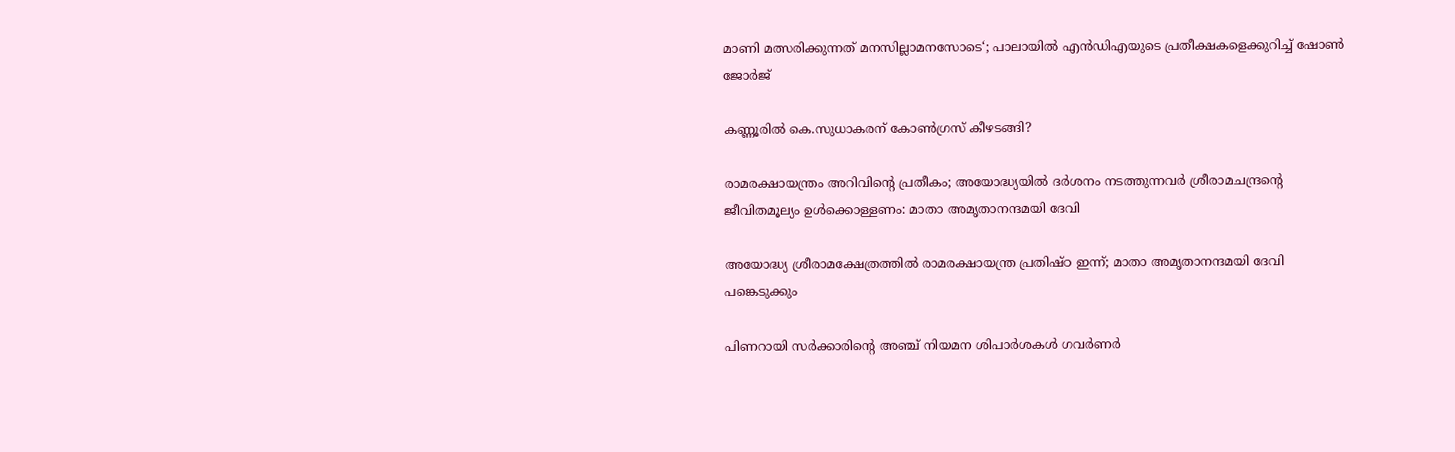മാണി മത്സരിക്കുന്നത് മനസില്ലാമനസോടെ‘; പാലായില്‍ എന്‍ഡിഎയുടെ പ്രതീക്ഷകളെക്കുറിച്ച് ഷോണ്‍ ജോര്‍ജ്

കണ്ണൂരിൽ കെ.സുധാകരന് കോൺഗ്രസ് കീഴടങ്ങി?

രാമരക്ഷായന്ത്രം അറിവിന്റെ പ്രതീകം; അയോദ്ധ്യയിൽ ദർശനം നടത്തുന്നവർ ശ്രീരാമചന്ദ്രന്റെ ജീവിതമൂല്യം ഉള്‍ക്കൊള്ളണം: മാതാ അമൃതാനന്ദമയി ദേവി

അയോദ്ധ്യ ശ്രീരാമക്ഷേത്രത്തില്‍ രാമരക്ഷായന്ത്ര പ്രതിഷ്ഠ ഇന്ന്; മാതാ അമൃതാനന്ദമയി ദേവി പങ്കെടുക്കും

പിണറായി സര്‍ക്കാരിന്റെ അഞ്ച് നിയമന ശിപാര്‍ശകള്‍ ഗവര്‍ണര്‍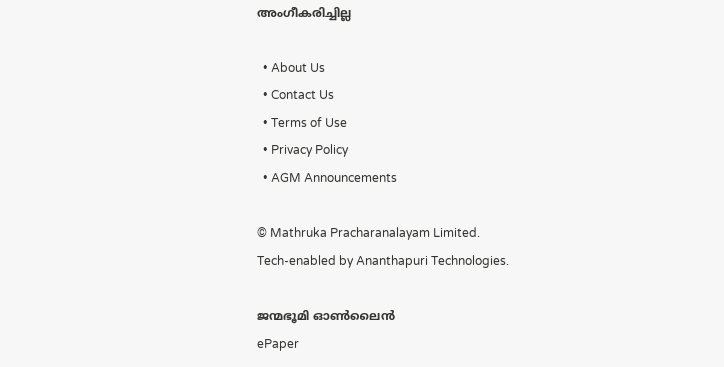അംഗീകരിച്ചില്ല

  • About Us
  • Contact Us
  • Terms of Use
  • Privacy Policy
  • AGM Announcements

© Mathruka Pracharanalayam Limited.
Tech-enabled by Ananthapuri Technologies.

ജന്മഭൂമി ഓണ്‍ലൈന്‍
ePaper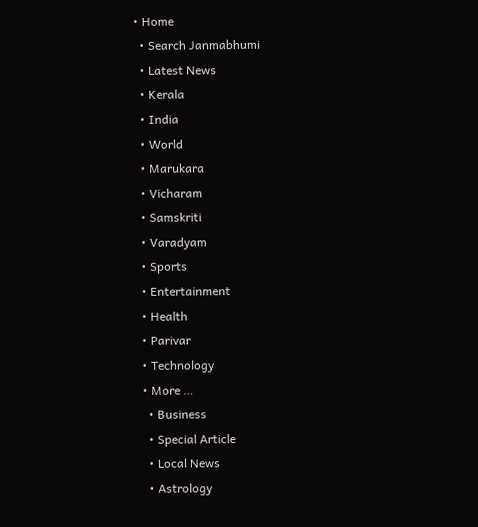• Home
  • Search Janmabhumi
  • Latest News
  • Kerala
  • India
  • World
  • Marukara
  • Vicharam
  • Samskriti
  • Varadyam
  • Sports
  • Entertainment
  • Health
  • Parivar
  • Technology
  • More …
    • Business
    • Special Article
    • Local News
    • Astrology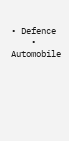• Defence
    • Automobile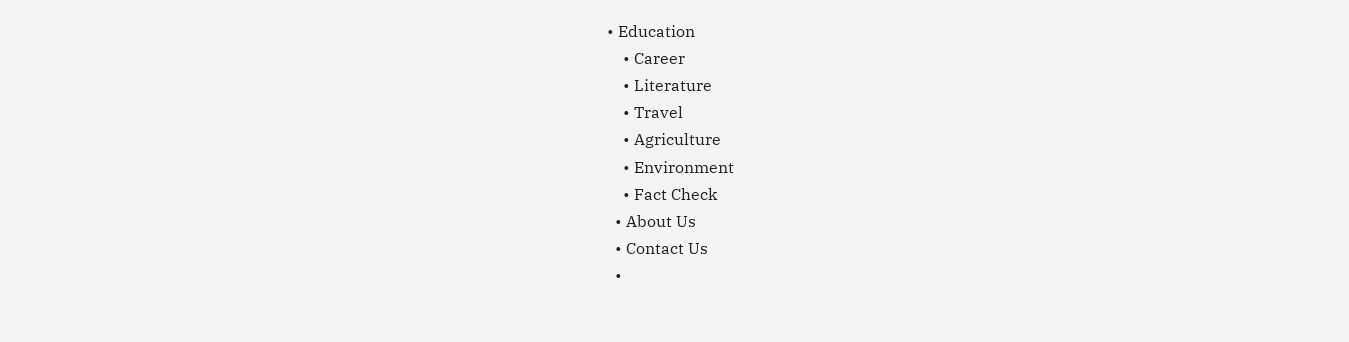• Education
    • Career
    • Literature
    • Travel
    • Agriculture
    • Environment
    • Fact Check
  • About Us
  • Contact Us
  •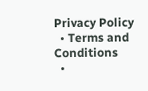Privacy Policy
  • Terms and Conditions
  •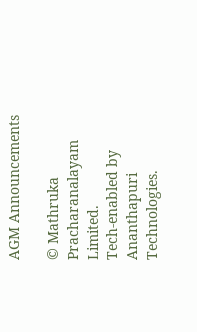AGM Announcements

© Mathruka Pracharanalayam Limited.
Tech-enabled by Ananthapuri Technologies.